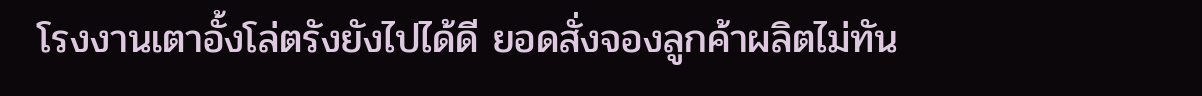โรงงานเตาอั้งโล่ตรังยังไปได้ดี ยอดสั่งจองลูกค้าผลิตไม่ทัน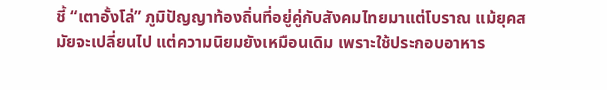ชี้ “เตาอั้งโล่” ภูมิปัญญาท้องถิ่นที่อยู่คู่กับสังคมไทยมาแต่โบราณ แม้ยุคสมัยจะเปลี่ยนไป แต่ความนิยมยังเหมือนเดิม เพราะใช้ประกอบอาหาร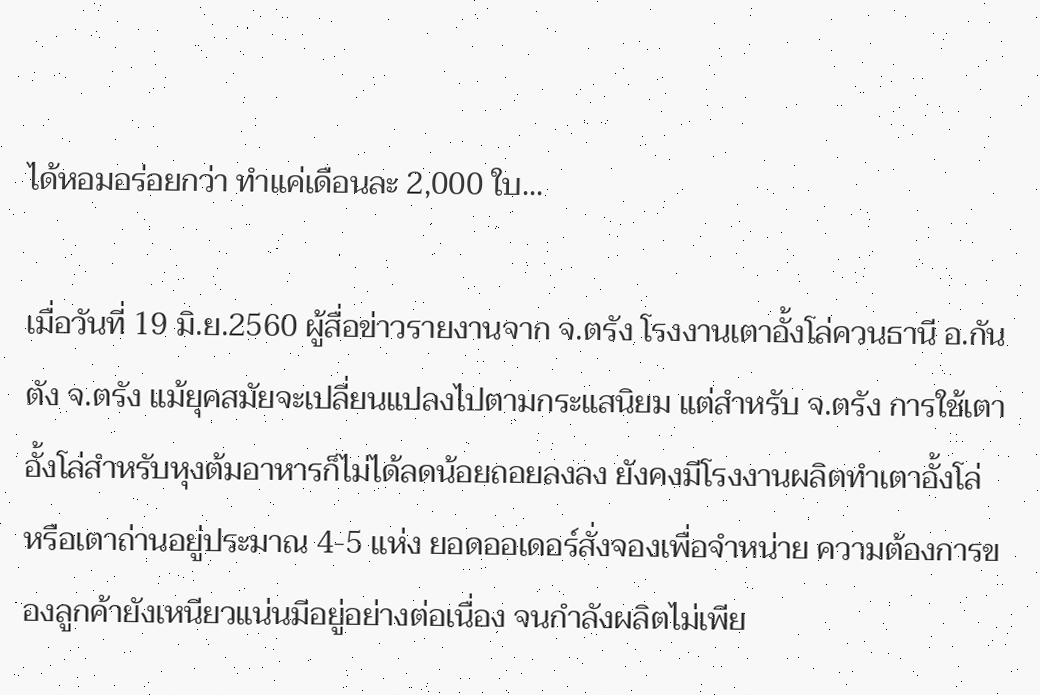ได้หอมอร่อยกว่า ทำแค่เดือนละ 2,000 ใบ...

เมื่อวันที่ 19 มิ.ย.2560 ผู้สื่อข่าวรายงานจาก จ.ตรัง โรงงานเตาอั้งโล่ควนธานี อ.กันตัง จ.ตรัง แม้ยุคสมัยจะเปลี่ยนแปลงไปตามกระแสนิยม แต่สำหรับ จ.ตรัง การใช้เตาอั้งโล่สำหรับหุงต้มอาหารก็ไม่ได้ลดน้อยถอยลงลง ยังคงมีโรงงานผลิตทำเตาอั้งโล่ หรือเตาถ่านอยู่ประมาณ 4-5 แห่ง ยอดออเดอร์สั่งจองเพื่อจำหน่าย ความต้องการของลูกค้ายังเหนียวแน่นมีอยู่อย่างต่อเนื่อง จนกำลังผลิตไม่เพีย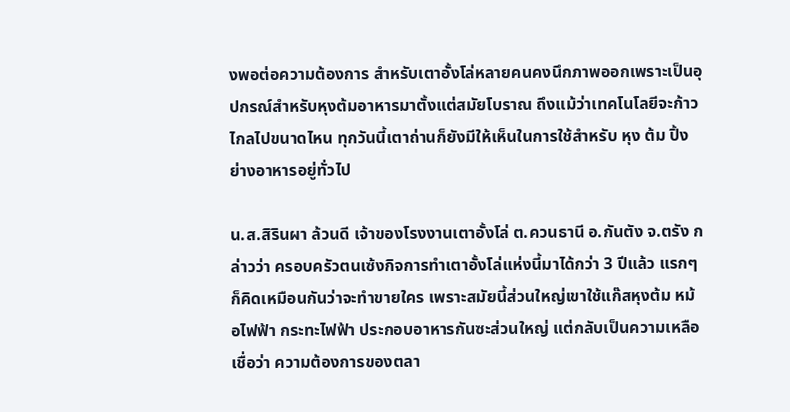งพอต่อความต้องการ สำหรับเตาอั้งโล่หลายคนคงนึกภาพออกเพราะเป็นอุปกรณ์สำหรับหุงต้มอาหารมาตั้งแต่สมัยโบราณ ถึงแม้ว่าเทคโนโลยีจะก้าวไกลไปขนาดไหน ทุกวันนี้เตาถ่านก็ยังมีให้เห็นในการใช้สำหรับ หุง ต้ม ปิ้ง ย่างอาหารอยู่ทั่วไป

น.ส.สิรินผา ล้วนดี เจ้าของโรงงานเตาอั้งโล่ ต.ควนธานี อ.กันตัง จ.ตรัง กล่าวว่า ครอบครัวตนเซ้งกิจการทำเตาอั้งโล่แห่งนี้มาได้กว่า 3 ปีแล้ว แรกๆ ก็คิดเหมือนกันว่าจะทำขายใคร เพราะสมัยนี้ส่วนใหญ่เขาใช้แก๊สหุงต้ม หม้อไฟฟ้า กระทะไฟฟ้า ประกอบอาหารกันซะส่วนใหญ่ แต่กลับเป็นความเหลือเชื่อว่า ความต้องการของตลา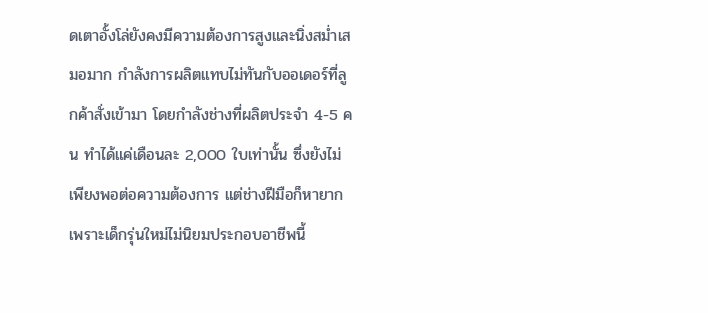ดเตาอั้งโล่ยังคงมีความต้องการสูงและนิ่งสม่ำเสมอมาก กำลังการผลิตแทบไม่ทันกับออเดอร์ที่ลูกค้าสั่งเข้ามา โดยกำลังช่างที่ผลิตประจำ 4-5 คน ทำได้แค่เดือนละ 2,000 ใบเท่านั้น ซึ่งยังไม่เพียงพอต่อความต้องการ แต่ช่างฝีมือก็หายากเพราะเด็กรุ่นใหม่ไม่นิยมประกอบอาชีพนี้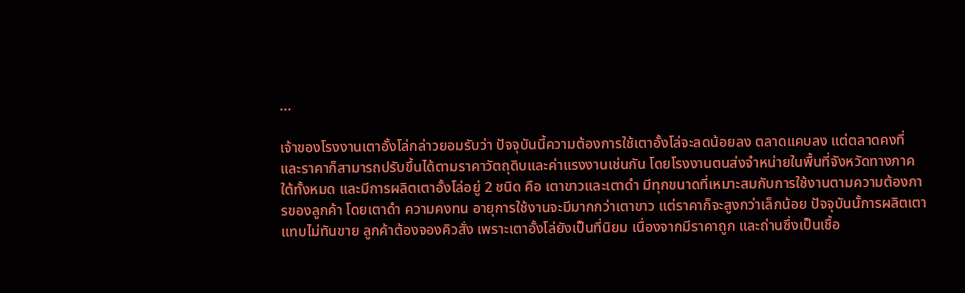...

เจ้าของโรงงานเตาอั้งโล่กล่าวยอมรับว่า ปัจจุบันนี้ความต้องการใช้เตาอั้งโล่จะลดน้อยลง ตลาดแคบลง แต่ตลาดคงที่ และราคาก็สามารถปรับขึ้นได้ตามราคาวัตถุดิบและค่าแรงงานเช่นกัน โดยโรงงานตนส่งจำหน่ายในพื้นที่จังหวัดทางภาคใต้ทั้งหมด และมีการผลิตเตาอั้งโล่อยู่ 2 ชนิด คือ เตาขาวและเตาดำ มีทุกขนาดที่เหมาะสมกับการใช้งานตามความต้องการของลูกค้า โดยเตาดำ ความคงทน อายุการใช้งานจะมีมากกว่าเตาขาว แต่ราคาก็จะสูงกว่าเล็กน้อย ปัจจุบันนั้การผลิตเตาแทบไม่ทันขาย ลูกค้าต้องจองคิวสั่ง เพราะเตาอั้งโล่ยังเป็นที่นิยม เนื่องจากมีราคาถูก และถ่านซึ่งเป็นเชื้อ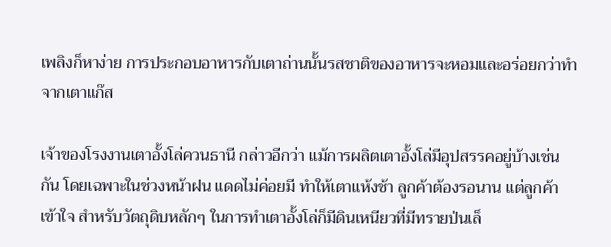เพลิงก็หาง่าย การประกอบอาหารกับเตาถ่านนั้นรสชาติของอาหารจะหอมและอร่อยกว่าทำจากเตาแก๊ส

เจ้าของโรงงานเตาอั้งโล่ควนธานี กล่าวอีกว่า แม้การผลิตเตาอั้งโล่มีอุปสรรคอยู่บ้างเช่นกัน โดยเฉพาะในช่วงหน้าฝน แดดไม่ค่อยมี ทำให้เตาแห้งช้า ลูกค้าต้องรอนาน แต่ลูกค้าเข้าใจ สำหรับวัตถุดิบหลักๆ ในการทำเตาอั้งโล่ก็มีดินเหนียวที่มีทรายป่นเล็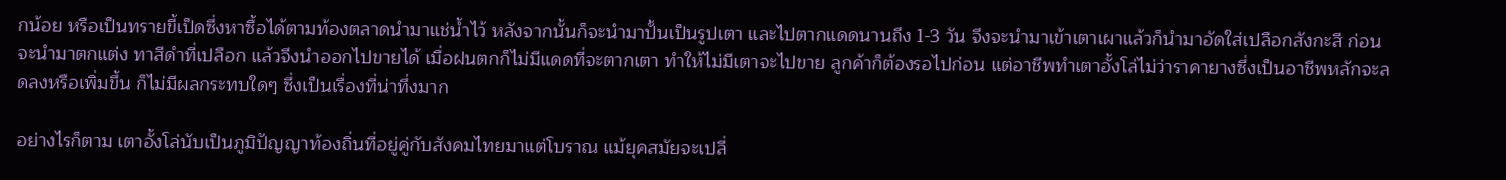กน้อย หรือเป็นทรายขี้เป็ดซึ่งหาซื้อได้ตามท้องตลาดนำมาแช่น้ำไว้ หลังจากนั้นก็จะนำมาปั้นเป็นรูปเตา และไปตากแดดนานถึง 1-3 วัน จึงจะนำมาเข้าเตาเผาแล้วก็นำมาอัดใส่เปลือกสังกะสี ก่อนจะนำมาตกแต่ง ทาสีดำที่เปลือก แล้วจึงนำออกไปขายได้ เมื่อฝนตกก็ไม่มีแดดที่จะตากเตา ทำให้ไม่มีเตาจะไปขาย ลูกค้าก็ต้องรอไปก่อน แต่อาชีพทำเตาอั้งโล่ไม่ว่าราคายางซึ่งเป็นอาชีพหลักจะลดลงหรือเพิ่มขึ้น ก็ไม่มีผลกระทบใดๆ ซึ่งเป็นเรื่องที่น่าทึ่งมาก

อย่างไรก็ตาม เตาอั้งโล่นับเป็นภูมิปัญญาท้องถิ่นที่อยู่คู่กับสังคมไทยมาแต่โบราณ แม้ยุคสมัยจะเปลี่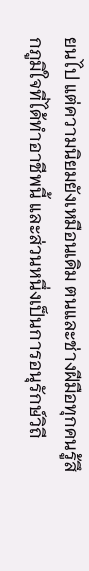ยนไป แต่ความนิยมยังเหมือนเดิม ตนและช่างฝีมือทุกคนรู้สึกภูมิใจที่ได้ทำอาชีพนี้ และส่วนหนึ่งเป็นการอนุรักษ์วิถี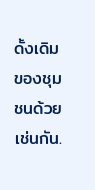ดั้งเดิมของชุมชนด้วยเช่นกัน.